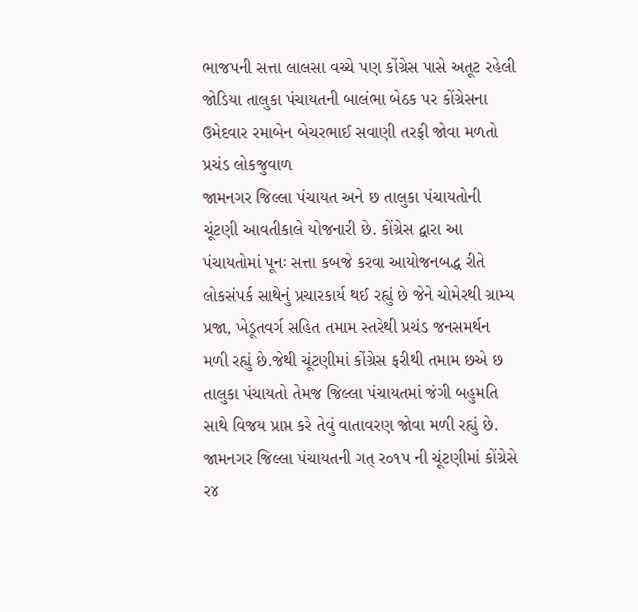ભાજપની સત્તા લાલસા વચ્ચે પણ કોંગ્રેસ પાસે અતૂટ રહેલી જોડિયા તાલુકા પંચાયતની બાલંભા બેઠક પર કોંગ્રેસના ઉમેદવાર રમાબેન બેચરભાઈ સવાણી તરફી જોવા મળતો પ્રચંડ લોકજુવાળ
જામનગર જિલ્લા પંચાયત અને છ તાલુકા પંચાયતોની ચૂંટણી આવતીકાલે યોજનારી છે. કોંગ્રેસ દ્વારા આ પંચાયતોમાં પૂનઃ સત્તા કબજે કરવા આયોજનબદ્ધ રીતે લોકસંપર્ક સાથેનું પ્રચારકાર્ય થઈ રહ્યું છે જેને ચોમેરથી ગ્રામ્ય પ્રજા, ખેડૂતવર્ગ સહિત તમામ સ્તરેથી પ્રચંડ જનસમર્થન મળી રહ્યું છે.જેથી ચૂંટણીમાં કોંગ્રેસ ફરીથી તમામ છએ છ તાલુકા પંચાયતો તેમજ જિલ્લા પંચાયતમાં જંગી બહુમતિ સાથે વિજય પ્રાપ્ત કરે તેવું વાતાવરણ જોવા મળી રહ્યું છે.
જામનગર જિલ્લા પંચાયતની ગત્ ર૦૧પ ની ચૂંટણીમાં કોંગ્રેસે ર૪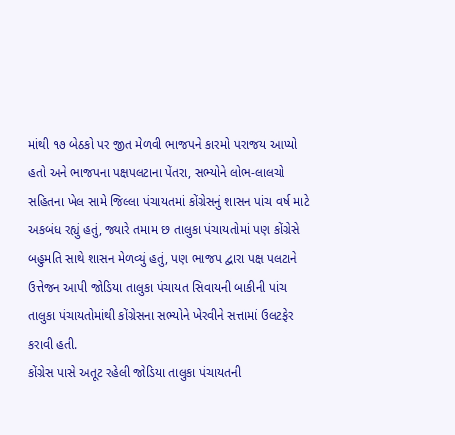માંથી ૧૭ બેઠકો પર જીત મેળવી ભાજપને કારમો પરાજય આપ્યો હતો અને ભાજપના પક્ષપલટાના પેંતરા, સભ્યોને લોભ-લાલચો સહિતના ખેલ સામે જિલ્લા પંચાયતમાં કોંગ્રેસનું શાસન પાંચ વર્ષ માટે અકબંધ રહ્યું હતું, જ્યારે તમામ છ તાલુકા પંચાયતોમાં પણ કોંગ્રેસે બહુમતિ સાથે શાસન મેળવ્યું હતું, પણ ભાજપ દ્વારા પક્ષ પલટાને ઉત્તેજન આપી જોડિયા તાલુકા પંચાયત સિવાયની બાકીની પાંચ તાલુકા પંચાયતોમાંથી કોંગ્રેસના સભ્યોને ખેરવીને સત્તામાં ઉલટફેર કરાવી હતી.
કોંગ્રેસ પાસે અતૂટ રહેલી જોડિયા તાલુકા પંચાયતની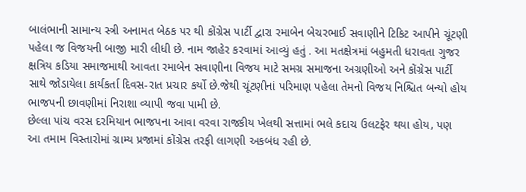બાલંભાની સામાન્ય સ્ત્રી અનામત બેઠક પર થી કોંગ્રેસ પાર્ટી દ્વારા રમાબેન બેચરભાઈ સવાણીને ટિકિટ આપીને ચૂંટણી પહેલા જ વિજયની બાજી મારી લીધી છે. નામ જાહેર કરવામાં આવ્યું હતું . આ મતક્ષેત્રમાં બહુમતી ધરાવતા ગુજર ક્ષત્રિય કડિયા સમાજમાથી આવતા રમાબેન સવાણીના વિજય માટે સમગ્ર સમાજના અગ્રણીઓ અને કોંગ્રેસ પાર્ટી સાથે જોડાયેલા કાર્યકર્તા દિવસ-રાત પ્રચાર કર્યો છે.જેથી ચૂંટણીનાં પરિમાણ પહેલા તેમનો વિજય નિશ્ચિત બન્યો હોય ભાજપની છાવણીમાં નિરાશા વ્યાપી જવા પામી છે.
છેલ્લા પાંચ વરસ દરમિયાન ભાજપના આવા વરવા રાજકીય ખેલથી સત્તામાં ભલે કદાચ ઉલટફેર થયા હોય, પણ આ તમામ વિસ્તારોમાં ગ્રામ્ય પ્રજામાં કોંગ્રેસ તરફી લાગણી અકબંધ રહી છે.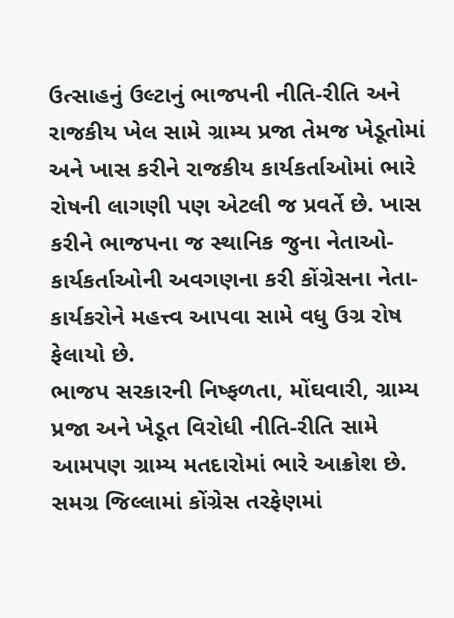ઉત્સાહનું ઉલ્ટાનું ભાજપની નીતિ-રીતિ અને રાજકીય ખેલ સામે ગ્રામ્ય પ્રજા તેમજ ખેડૂતોમાં અને ખાસ કરીને રાજકીય કાર્યકર્તાઓમાં ભારે રોષની લાગણી પણ એટલી જ પ્રવર્તે છે. ખાસ કરીને ભાજપના જ સ્થાનિક જુના નેતાઓ-કાર્યકર્તાઓની અવગણના કરી કોંગ્રેસના નેતા-કાર્યકરોને મહત્ત્વ આપવા સામે વધુ ઉગ્ર રોષ ફેલાયો છે.
ભાજપ સરકારની નિષ્ફળતા, મોંઘવારી, ગ્રામ્ય પ્રજા અને ખેડૂત વિરોધી નીતિ-રીતિ સામે આમપણ ગ્રામ્ય મતદારોમાં ભારે આક્રોશ છે. સમગ્ર જિલ્લામાં કોંગ્રેસ તરફેણમાં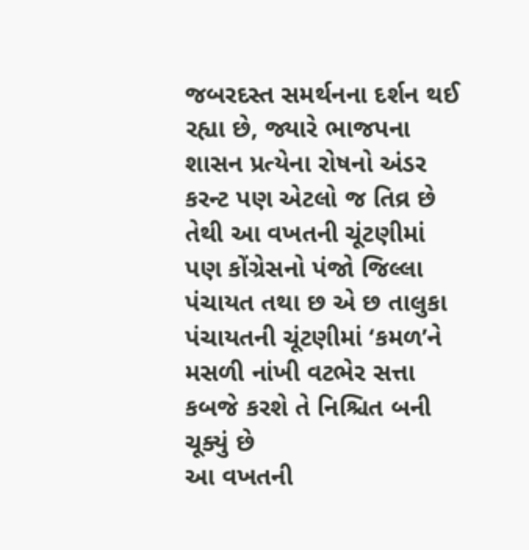જબરદસ્ત સમર્થનના દર્શન થઈ રહ્યા છે, જ્યારે ભાજપના શાસન પ્રત્યેના રોષનો અંડર કરન્ટ પણ એટલો જ તિવ્ર છે તેથી આ વખતની ચૂંટણીમાં પણ કોંગ્રેસનો પંજો જિલ્લા પંચાયત તથા છ એ છ તાલુકા પંચાયતની ચૂંટણીમાં ‘કમળ’ને મસળી નાંખી વટભેર સત્તા કબજે કરશે તે નિશ્ચિત બની ચૂક્યું છે
આ વખતની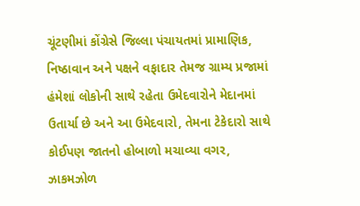ચૂંટણીમાં કોંગ્રેસે જિલ્લા પંચાયતમાં પ્રામાણિક, નિષ્ઠાવાન અને પક્ષને વફાદાર તેમજ ગ્રામ્ય પ્રજામાં હંમેશાં લોકોની સાથે રહેતા ઉમેદવારોને મેદાનમાં ઉતાર્યા છે અને આ ઉમેદવારો, તેમના ટેકેદારો સાથે કોઈપણ જાતનો હોબાળો મચાવ્યા વગર, ઝાકમઝોળ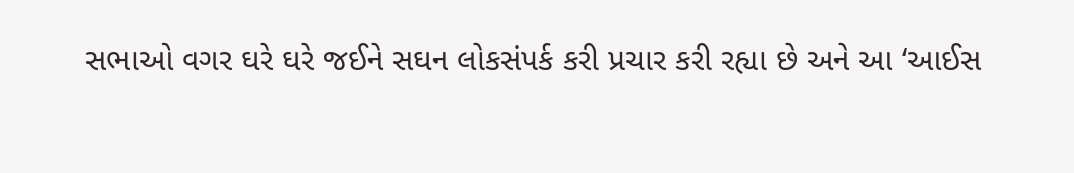સભાઓ વગર ઘરે ઘરે જઈને સઘન લોકસંપર્ક કરી પ્રચાર કરી રહ્યા છે અને આ ‘આઈસ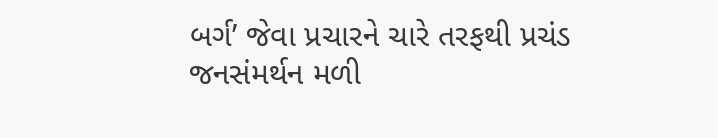બર્ગ’ જેવા પ્રચારને ચારે તરફથી પ્રચંડ જનસંમર્થન મળી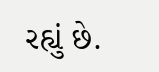રહ્યું છે.